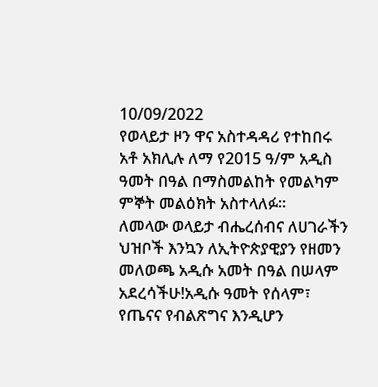10/09/2022
የወላይታ ዞን ዋና አስተዳዳሪ የተከበሩ አቶ አክሊሉ ለማ የ2015 ዓ/ም አዲስ ዓመት በዓል በማስመልከት የመልካም ምኞት መልዕክት አስተላለፉ፡፡
ለመላው ወላይታ ብሔረሰብና ለሀገራችን ህዝቦች እንኳን ለኢትዮጵያዊያን የዘመን መለወጫ አዲሱ አመት በዓል በሠላም አደረሳችሁ!አዲሱ ዓመት የሰላም፣ የጤናና የብልጽግና እንዲሆን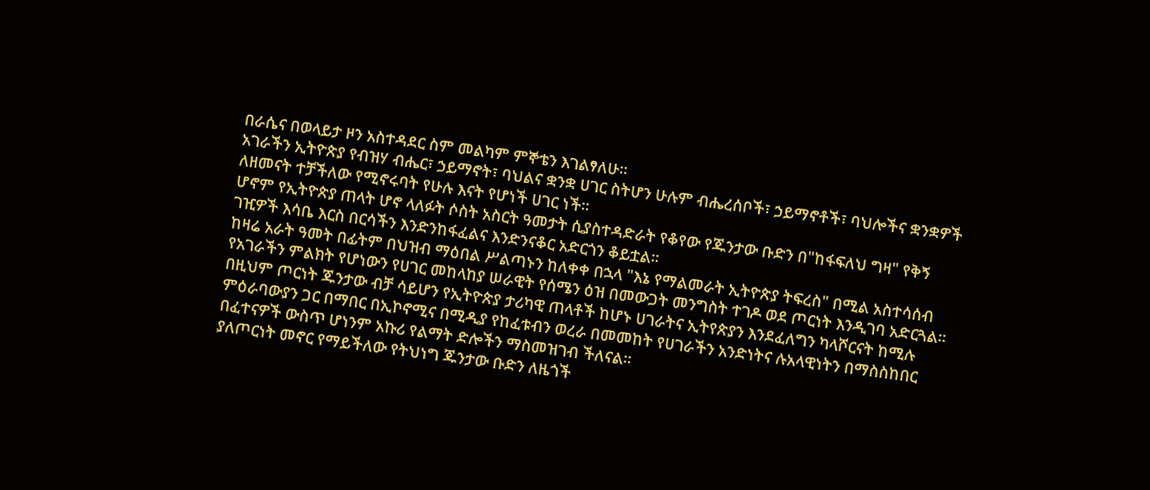በራሴና በወላይታ ዞን አስተዳደር ስም መልካም ምኞቴን እገልፃለሁ።
አገራችን ኢትዮጵያ የብዝሃ ብሔር፣ ኃይማኖት፣ ባህልና ቋንቋ ሀገር ስትሆን ሁሉም ብሔረሰቦች፣ ኃይማኖቶች፣ ባህሎችና ቋንቋዎች ለዘመናት ተቻችለው የሚኖሩባት የሁሉ እናት የሆነች ሀገር ነች።
ሆኖም የኢትዮጵያ ጠላት ሆኖ ላለፉት ሶስት አስርት ዓመታት ሲያስተዳድራት የቆየው የጁንታው ቡድን በ"ከፋፍለህ ግዛ" የቅኝ ገዢዎች እሳቤ እርስ በርሳችን እንድንከፋፈልና እንድንናቆር አድርጎን ቆይቷል።
ከዛሬ አራት ዓመት በፊትም በህዝብ ማዕበል ሥልጣኑን ከለቀቀ በኋላ "እኔ የማልመራት ኢትዮጵያ ትፍረስ" በሚል አስተሳሰብ የአገራችን ምልክት የሆነውን የሀገር መከላከያ ሠራዊት የሰሜን ዕዝ በመውጋት መንግስት ተገዶ ወደ ጦርነት እንዲገባ አድርጓል።
በዚህም ጦርነት ጁንታው ብቻ ሳይሆን የኢትዮጵያ ታሪካዊ ጠላቶች ከሆኑ ሀገራትና ኢትየጵያን እንደፈለግን ካላሾርናት ከሚሉ ምዕራባውያን ጋር በማበር በኢኮኖሚና በሚዲያ የከፈቱብን ወረራ በመመከት የሀገራችን አንድነትና ሉአላዊነትን በማስስከበር በፈተናዎች ውስጥ ሆነንም አኩሪ የልማት ድሎችን ማስመዝገብ ችለናል።
ያለጦርነት መኖር የማይችለው የትህነግ ጁንታው ቡድን ለዜጎች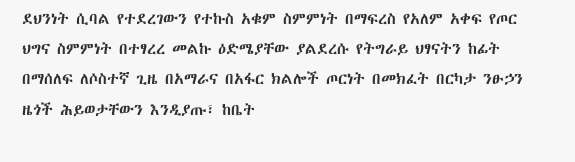ደህንነት ሲባል የተደረገውን የተኩስ አቁም ስምምነት በማፍረስ የአለም አቀፍ የጦር ህግና ስምምነት በተፃረረ መልኩ ዕድሜያቸው ያልደረሱ የትግራይ ህፃናትን ከፊት በማሰለፍ ለሶስተኛ ጊዜ በአማራና በአፋር ክልሎች ጦርነት በመክፈት በርካታ ንፁኃን ዜጎች ሕይወታቸውን እንዲያጡ፣ ከቤት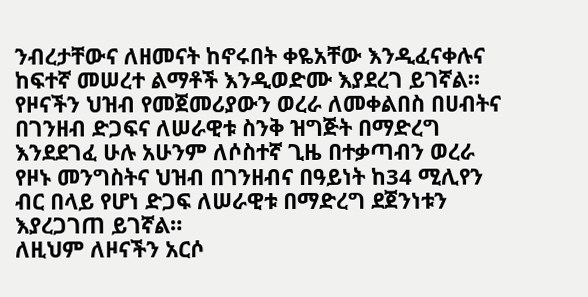ንብረታቸውና ለዘመናት ከኖሩበት ቀዬአቸው እንዲፈናቀሉና ከፍተኛ መሠረተ ልማቶች እንዲወድሙ እያደረገ ይገኛል።
የዞናችን ህዝብ የመጀመሪያውን ወረራ ለመቀልበስ በሀብትና በገንዘብ ድጋፍና ለሠራዊቱ ስንቅ ዝግጅት በማድረግ እንደደገፈ ሁሉ አሁንም ለሶስተኛ ጊዜ በተቃጣብን ወረራ የዞኑ መንግስትና ህዝብ በገንዘብና በዓይነት ከ34 ሚሊየን ብር በላይ የሆነ ድጋፍ ለሠራዊቱ በማድረግ ደጀንነቱን እያረጋገጠ ይገኛል።
ለዚህም ለዞናችን አርሶ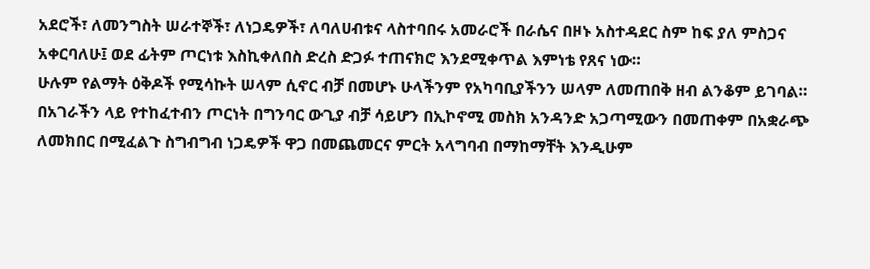አደሮች፣ ለመንግስት ሠራተኞች፣ ለነጋዴዎች፣ ለባለሀብቱና ላስተባበሩ አመራሮች በራሴና በዞኑ አስተዳደር ስም ከፍ ያለ ምስጋና አቀርባለሁ፤ ወደ ፊትም ጦርነቱ እስኪቀለበስ ድረስ ድጋፉ ተጠናክሮ እንደሚቀጥል እምነቴ የጸና ነው።
ሁሉም የልማት ዕቅዶች የሚሳኩት ሠላም ሲኖር ብቻ በመሆኑ ሁላችንም የአካባቢያችንን ሠላም ለመጠበቅ ዘብ ልንቆም ይገባል።
በአገራችን ላይ የተከፈተብን ጦርነት በግንባር ውጊያ ብቻ ሳይሆን በኢኮኖሚ መስክ አንዳንድ አጋጣሚውን በመጠቀም በአቋራጭ ለመክበር በሚፈልጉ ስግብግብ ነጋዴዎች ዋጋ በመጨመርና ምርት አላግባብ በማከማቸት እንዲሁም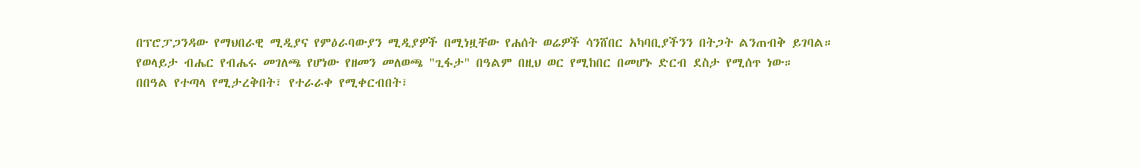በፕሮፓጋንዳው የማህበራዊ ሚዲያና የምዕራባውያን ሚዲያዎች በሚነዟቸው የሐሰት ወሬዎች ሳንሸበር አካባቢያችንን በትጋት ልንጠብቅ ይገባል።
የወላይታ ብሔር የብሔሩ መገለጫ የሆነው የዘመን መለወጫ "ጊፋታ" በዓልም በዚህ ወር የሚከበር በመሆኑ ድርብ ደስታ የሚሰጥ ነው።
በበዓል የተጣላ የሚታረቅበት፣ የተራራቀ የሚቀርብበት፣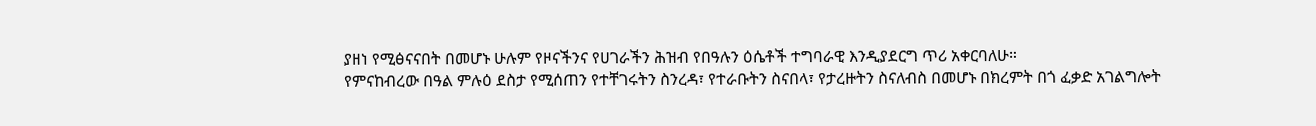ያዘነ የሚፅናናበት በመሆኑ ሁሉም የዞናችንና የሀገራችን ሕዝብ የበዓሉን ዕሴቶች ተግባራዊ እንዲያደርግ ጥሪ አቀርባለሁ።
የምናከብረው በዓል ምሉዕ ደስታ የሚሰጠን የተቸገሩትን ስንረዳ፣ የተራቡትን ስናበላ፣ የታረዙትን ስናለብስ በመሆኑ በክረምት በጎ ፈቃድ አገልግሎት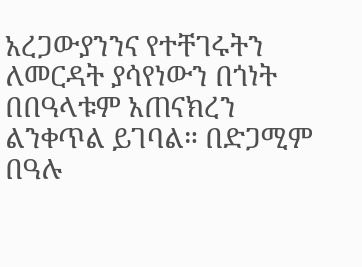አረጋውያንንና የተቸገሩትን ለመርዳት ያሳየነውን በጎነት በበዓላቱም አጠናክረን ልንቀጥል ይገባል። በድጋሚም በዓሉ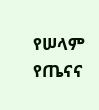የሠላም የጤናና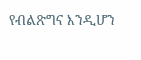የብልጽግና እንዲሆን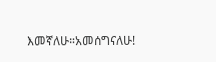እመኛለሁ።አመሰግናለሁ!